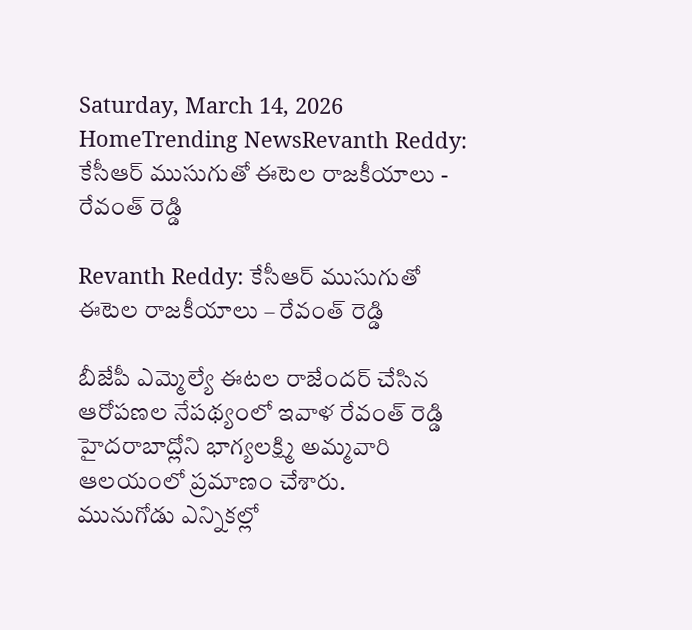Saturday, March 14, 2026
HomeTrending NewsRevanth Reddy: కేసీఆర్ ముసుగుతో ఈటెల రాజకీయాలు - రేవంత్ రెడ్డి

Revanth Reddy: కేసీఆర్ ముసుగుతో ఈటెల రాజకీయాలు – రేవంత్ రెడ్డి

బీజేపీ ఎమ్మెల్యే ఈటల రాజేందర్ చేసిన ఆరోపణల నేపథ్యంలో ఇవాళ రేవంత్ రెడ్డి హైదరాబాద్లోని భాగ్యలక్ష్మి అమ్మవారి ఆలయంలో ప్రమాణం చేశారు.
మునుగోడు ఎన్నికల్లో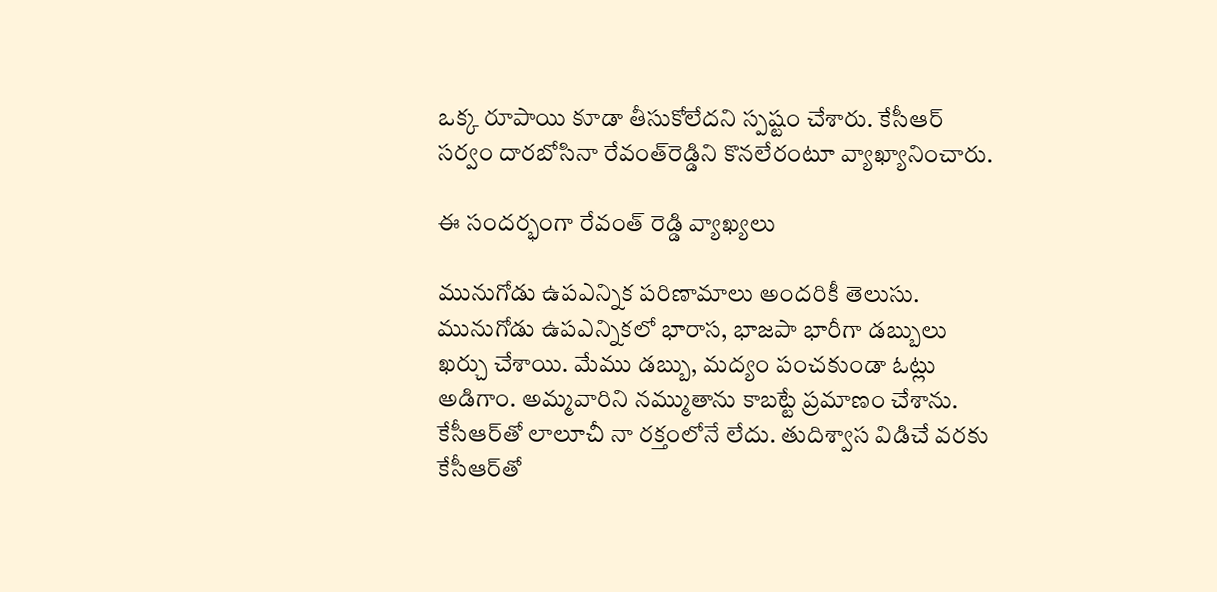ఒక్క రూపాయి కూడా తీసుకోలేదని స్పష్టం చేశారు. కేసీఆర్ సర్వం దారబోసినా రేవంత్‌రెడ్డిని కొనలేరంటూ వ్యాఖ్యానించారు.

ఈ సందర్భంగా రేవంత్ రెడ్డి వ్యాఖ్యలు

మునుగోడు ఉపఎన్నిక పరిణామాలు అందరికీ తెలుసు. మునుగోడు ఉపఎన్నికలో భారాస, భాజపా భారీగా డబ్బులు ఖర్చు చేశాయి. మేము డబ్బు, మద్యం పంచకుండా ఓట్లు అడిగాం. అమ్మవారిని నమ్ముతాను కాబట్టే ప్రమాణం చేశాను. కేసీఆర్‌తో లాలూచీ నా రక్తంలోనే లేదు. తుదిశ్వాస విడిచే వరకు కేసీఆర్‌తో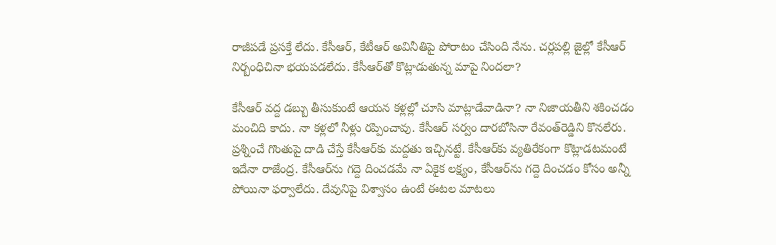రాజీపడే ప్రసక్తే లేదు. కేసీఆర్‌, కేటీఆర్‌ అవినీతిపై పోరాటం చేసింది నేను. చర్లపల్లి జైల్లో కేసీఆర్‌ నిర్బంధిచినా భయపడలేదు. కేసీఆర్‌తో కొట్లాడుతున్న మాపై నిందలా?

కేసీఆర్‌ వద్ద డబ్బు తీసుకుంటే ఆయన కళ్లల్లో చూసి మాట్లాడేవాడినా? నా నిజాయతీని శకించడం మంచిది కాదు. నా కళ్లలో నీళ్లు రప్పించావు. కేసీఆర్ సర్వం దారబోసినా రేవంత్‌రెడ్డిని కొనలేరు. ప్రశ్నించే గొంతుపై దాడి చేస్తే కేసీఆర్‌కు మద్దతు ఇచ్చినట్టే. కేసీఆర్‌కు వ్యతిరేకంగా కొట్లాడటమంటే ఇదేనా రాజేంద్ర. కేసీఆర్‌ను గద్దె దించడమే నా ఏకైక లక్ష్యం, కేసీఆర్‌ను గద్దె దించడం కోసం అన్నీ పోయినా ఫర్వాలేదు. దేవునిపై విశ్వాసం ఉంటే ఈటల మాటలు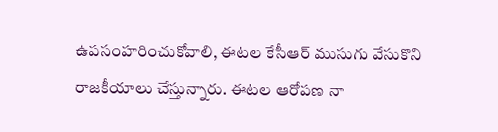ఉపసంహరించుకోవాలి, ఈటల కేసీఆర్ ముసుగు వేసుకొని రాజకీయాలు చేస్తున్నారు. ఈటల ఆరోపణ నా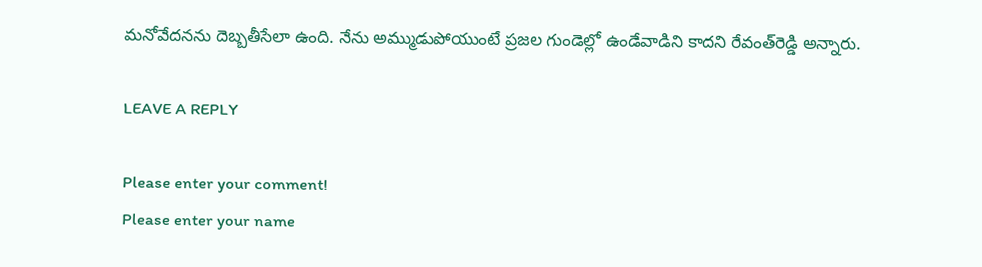మనోవేదనను దెబ్బతీసేలా ఉంది. నేను అమ్ముడుపోయుంటే ప్రజల గుండెల్లో ఉండేవాడిని కాదని రేవంత్‌రెడ్డి అన్నారు.

LEAVE A REPLY

Please enter your comment!
Please enter your name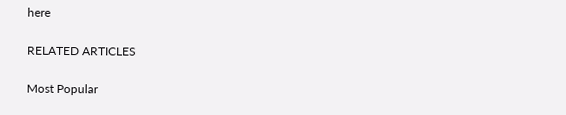here

RELATED ARTICLES

Most Popular